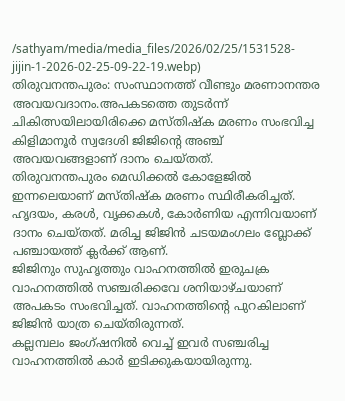/sathyam/media/media_files/2026/02/25/1531528-jijin-1-2026-02-25-09-22-19.webp)
തിരുവനന്തപുരം: സംസ്ഥാനത്ത് വീണ്ടും മരണാനന്തര അവയവദാനം.അപകടത്തെ തുടർന്ന് ചികിത്സയിലായിരിക്കെ മസ്തിഷ്ക മരണം സംഭവിച്ച കിളിമാനൂർ സ്വദേശി ജിജിൻ്റെ അഞ്ച് അവയവങ്ങളാണ് ദാനം ചെയ്തത്.
തിരുവനന്തപുരം മെഡിക്കൽ കോളേജിൽ ഇന്നലെയാണ് മസ്തിഷ്ക മരണം സ്ഥിരീകരിച്ചത്. ഹൃദയം, കരൾ, വൃക്കകൾ, കോർണിയ എന്നിവയാണ് ദാനം ചെയ്തത്. മരിച്ച ജിജിൻ ചടയമംഗലം ബ്ലോക്ക് പഞ്ചായത്ത് ക്ലർക്ക് ആണ്.
ജിജിനും സുഹൃത്തും വാഹനത്തിൽ ഇരുചക്ര വാഹനത്തിൽ സഞ്ചരിക്കവേ ശനിയാഴ്ചയാണ് അപകടം സംഭവിച്ചത്. വാഹനത്തിന്റെ പുറകിലാണ് ജിജിൻ യാത്ര ചെയ്തിരുന്നത്.
കല്ലമ്പലം ജംഗ്ഷനിൽ വെച്ച് ഇവർ സഞ്ചരിച്ച വാഹനത്തിൽ കാർ ഇടിക്കുകയായിരുന്നു.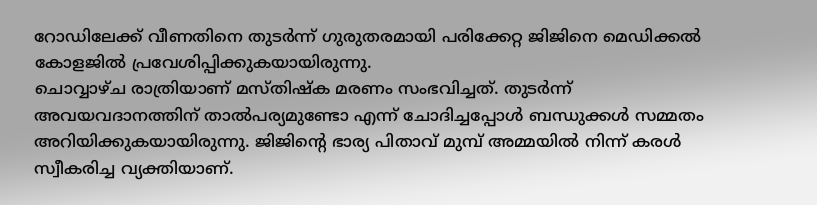റോഡിലേക്ക് വീണതിനെ തുടർന്ന് ഗുരുതരമായി പരിക്കേറ്റ ജിജിനെ മെഡിക്കൽ കോളജിൽ പ്രവേശിപ്പിക്കുകയായിരുന്നു.
ചൊവ്വാഴ്ച രാത്രിയാണ് മസ്തിഷ്ക മരണം സംഭവിച്ചത്. തുടർന്ന് അവയവദാനത്തിന് താൽപര്യമുണ്ടോ എന്ന് ചോദിച്ചപ്പോൾ ബന്ധുക്കൾ സമ്മതം അറിയിക്കുകയായിരുന്നു. ജിജിന്റെ ഭാര്യ പിതാവ് മുമ്പ് അമ്മയിൽ നിന്ന് കരൾ സ്വീകരിച്ച വ്യക്തിയാണ്.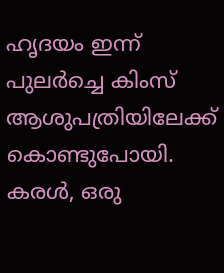ഹൃദയം ഇന്ന് പുലർച്ചെ കിംസ് ആശുപത്രിയിലേക്ക് കൊണ്ടുപോയി. കരൾ, ഒരു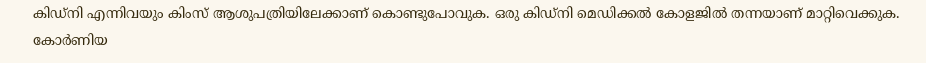കിഡ്നി എന്നിവയും കിംസ് ആശുപത്രിയിലേക്കാണ് കൊണ്ടുപോവുക. ഒരു കിഡ്നി മെഡിക്കൽ കോളജിൽ തന്നയാണ് മാറ്റിവെക്കുക. കോർണിയ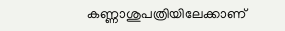കണ്ണാശുപത്രിയിലേക്കാണ്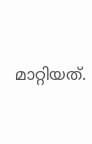മാറ്റിയത്.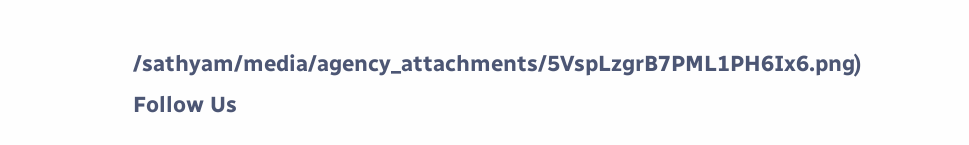/sathyam/media/agency_attachments/5VspLzgrB7PML1PH6Ix6.png)
Follow Us